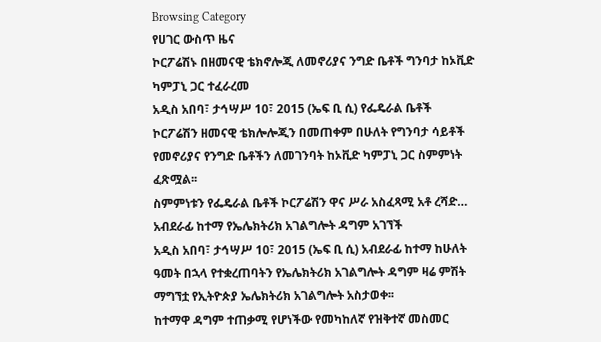Browsing Category
የሀገር ውስጥ ዜና
ኮርፖሬሽኑ በዘመናዊ ቴክኖሎጂ ለመኖሪያና ንግድ ቤቶች ግንባታ ከኦቪድ ካምፓኒ ጋር ተፈራረመ
አዲስ አበባ፣ ታኅሣሥ 10፣ 2015 (ኤፍ ቢ ሲ) የፌዴራል ቤቶች ኮርፖሬሽን ዘመናዊ ቴክሎሎጂን በመጠቀም በሁለት የግንባታ ሳይቶች የመኖሪያና የንግድ ቤቶችን ለመገንባት ከኦቪድ ካምፓኒ ጋር ስምምነት ፈጽሟል፡፡
ስምምነቱን የፌዴራል ቤቶች ኮርፖሬሽን ዋና ሥራ አስፈጻሚ አቶ ረሻድ…
አብደራፊ ከተማ የኤሌክትሪክ አገልግሎት ዳግም አገኘች
አዲስ አበባ፣ ታኅሣሥ 10፣ 2015 (ኤፍ ቢ ሲ) አብደራፊ ከተማ ከሁለት ዓመት በኋላ የተቋረጠባትን የኤሌክትሪክ አገልግሎት ዳግም ዛሬ ምሽት ማግኘቷ የኢትዮጵያ ኤሌክትሪክ አገልግሎት አስታወቀ፡፡
ከተማዋ ዳግም ተጠቃሚ የሆነችው የመካከለኛ የዝቅተኛ መስመር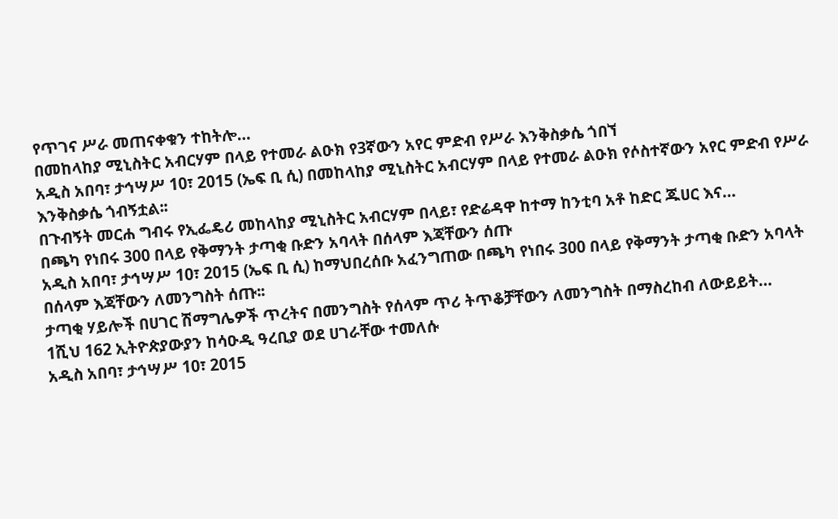የጥገና ሥራ መጠናቀቁን ተከትሎ…
በመከላከያ ሚኒስትር አብርሃም በላይ የተመራ ልዑክ የ3ኛውን አየር ምድብ የሥራ እንቅስቃሴ ጎበኘ
አዲስ አበባ፣ ታኅሣሥ 10፣ 2015 (ኤፍ ቢ ሲ) በመከላከያ ሚኒስትር አብርሃም በላይ የተመራ ልዑክ የሶስተኛውን አየር ምድብ የሥራ እንቅስቃሴ ጎብኝቷል፡፡
በጉብኝት መርሐ ግብሩ የኢፌዴሪ መከላከያ ሚኒስትር አብርሃም በላይ፣ የድሬዳዋ ከተማ ከንቲባ አቶ ከድር ጁሀር እና…
በጫካ የነበሩ 300 በላይ የቅማንት ታጣቂ ቡድን አባላት በሰላም እጃቸውን ሰጡ
አዲስ አበባ፣ ታኅሣሥ 10፣ 2015 (ኤፍ ቢ ሲ) ከማህበረሰቡ አፈንግጠው በጫካ የነበሩ 300 በላይ የቅማንት ታጣቂ ቡድን አባላት በሰላም እጃቸውን ለመንግስት ሰጡ፡፡
ታጣቂ ሃይሎች በሀገር ሽማግሌዎች ጥረትና በመንግስት የሰላም ጥሪ ትጥቆቻቸውን ለመንግስት በማስረከብ ለውይይት…
1ሺህ 162 ኢትዮጵያውያን ከሳዑዲ ዓረቢያ ወደ ሀገራቸው ተመለሱ
አዲስ አበባ፣ ታኅሣሥ 10፣ 2015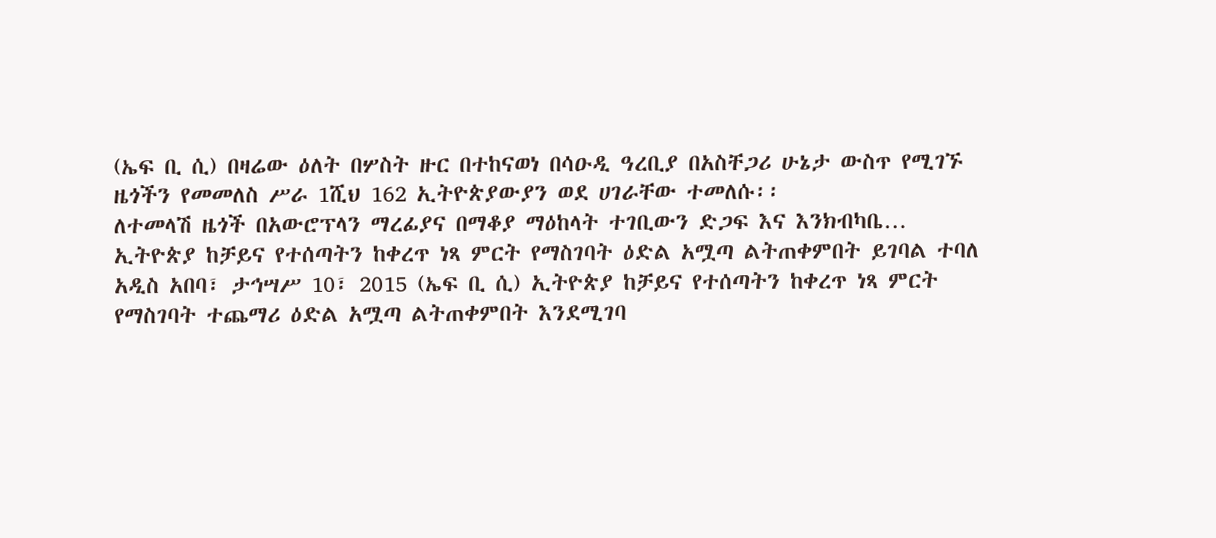(ኤፍ ቢ ሲ) በዛሬው ዕለት በሦስት ዙር በተከናወነ በሳዑዲ ዓረቢያ በአስቸጋሪ ሁኔታ ውስጥ የሚገኙ ዜጎችን የመመለስ ሥራ 1ሺህ 162 ኢትዮጵያውያን ወደ ሀገራቸው ተመለሱ፡፡
ለተመላሽ ዜጎች በአውሮፕላን ማረፊያና በማቆያ ማዕከላት ተገቢውን ድጋፍ እና እንክብካቤ…
ኢትዮጵያ ከቻይና የተሰጣትን ከቀረጥ ነጻ ምርት የማስገባት ዕድል አሟጣ ልትጠቀምበት ይገባል ተባለ
አዲስ አበባ፣ ታኅሣሥ 10፣ 2015 (ኤፍ ቢ ሲ) ኢትዮጵያ ከቻይና የተሰጣትን ከቀረጥ ነጻ ምርት የማስገባት ተጨማሪ ዕድል አሟጣ ልትጠቀምበት እንደሚገባ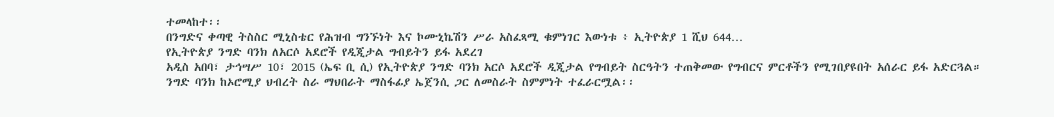ተመላከተ፡፡
በንግድና ቀጣዊ ትስስር ሚኒስቴር የሕዝብ ግንኙነት እና ኮሙኒኬሽን ሥራ አስፈጻሚ ቁምነገር እውነቱ ፥ ኢትዮጵያ 1 ሺህ 644…
የኢትዮጵያ ንግድ ባንክ ለአርሶ አደሮች የዲጂታል ግብይትን ይፋ አደረገ
አዲስ አበባ፣ ታኅሣሥ 10፣ 2015 (ኤፍ ቢ ሲ) የኢትዮጵያ ንግድ ባንክ አርሶ አደሮች ዲጂታል የግብይት ስርዓትን ተጠቅመው የግብርና ምርቶችን የሚገበያዩበት አሰራር ይፋ አድርጓል።
ንግድ ባንክ ከኦሮሚያ ህብረት ስራ ማህበራት ማስፋፊያ ኤጀንሲ ጋር ለመስራት ስምምነት ተፈራርሟል፡፡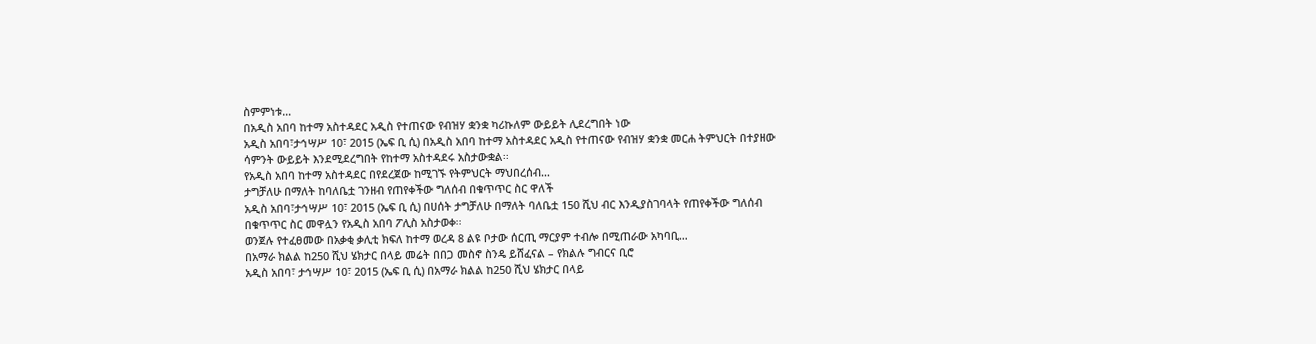ስምምነቱ…
በአዲስ አበባ ከተማ አስተዳደር አዲስ የተጠናው የብዝሃ ቋንቋ ካሪኩለም ውይይት ሊደረግበት ነው
አዲስ አበባ፣ታኅሣሥ 10፣ 2015 (ኤፍ ቢ ሲ) በአዲስ አበባ ከተማ አስተዳደር አዲስ የተጠናው የብዝሃ ቋንቋ መርሐ ትምህርት በተያዘው ሳምንት ውይይት እንደሚደረግበት የከተማ አስተዳደሩ አስታውቋል፡፡
የአዲስ አበባ ከተማ አስተዳደር በየደረጀው ከሚገኙ የትምህርት ማህበረሰብ…
ታግቻለሁ በማለት ከባለቤቷ ገንዘብ የጠየቀችው ግለሰብ በቁጥጥር ስር ዋለች
አዲስ አበባ፣ታኅሣሥ 10፣ 2015 (ኤፍ ቢ ሲ) በሀሰት ታግቻለሁ በማለት ባለቤቷ 150 ሺህ ብር እንዲያስገባላት የጠየቀችው ግለሰብ በቁጥጥር ስር መዋሏን የአዲስ አበባ ፖሊስ አስታወቀ፡፡
ወንጀሉ የተፈፀመው በአቃቂ ቃሊቲ ክፍለ ከተማ ወረዳ 8 ልዩ ቦታው ሰርጢ ማርያም ተብሎ በሚጠራው አካባቢ…
በአማራ ክልል ከ250 ሺህ ሄክታር በላይ መሬት በበጋ መስኖ ስንዴ ይሸፈናል – የክልሉ ግብርና ቢሮ
አዲስ አበባ፣ ታኅሣሥ 10፣ 2015 (ኤፍ ቢ ሲ) በአማራ ክልል ከ250 ሺህ ሄክታር በላይ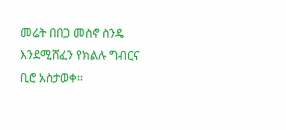መሬት በበጋ መስኖ ስንዴ እንደሚሸፈን የክልሉ ግብርና ቢሮ አስታወቀ፡፡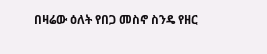በዛሬው ዕለት የበጋ መስኖ ስንዴ የዘር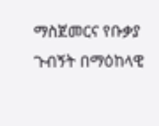ማስጀመርና የቡቃያ ጉብኝት በማዕከላዊ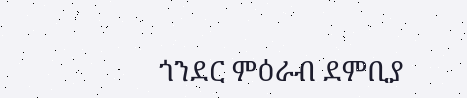ጎንደር ምዕራብ ደምቢያ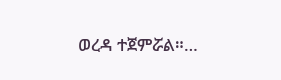ወረዳ ተጀምሯል።…